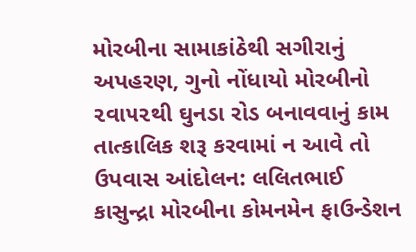મોરબીના સામાકાંઠેથી સગીરાનું અપહરણ, ગુનો નોંધાયો મોરબીનો ૨વા૫૨થી ઘુનડા રોડ બનાવવાનું કામ તાત્કાલિક શરૂ કરવામાં ન આવે તો ઉપવાસ આંદોલન: લલિતભાઈ કાસુન્દ્રા મોરબીના કોમનમેન ફાઉન્ડેશન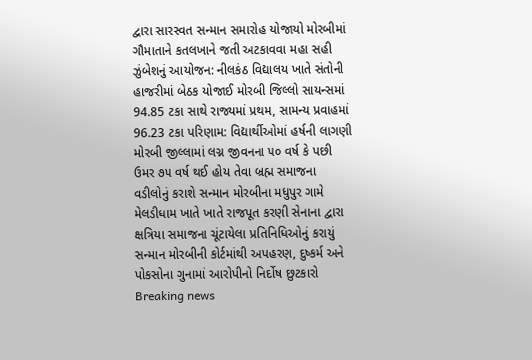દ્વારા સારસ્વત સન્માન સમારોહ યોજાયો મોરબીમાં ગૌમાતાને કતલખાને જતી અટકાવવા મહા સહી ઝુંબેશનું આયોજન: નીલકંઠ વિદ્યાલય ખાતે સંતોની હાજરીમાં બેઠક યોજાઈ મોરબી જિલ્લો સાયન્સમાં 94.85 ટકા સાથે રાજ્યમાં પ્રથમ, સામન્ય પ્રવાહમાં 96.23 ટકા પરિણામ: વિદ્યાર્થીઓમાં હર્ષની લાગણી મોરબી જીલ્લામાં લગ્ન જીવનના ૫૦ વર્ષ કે પછી ઉમર ૭૫ વર્ષ થઈ હોય તેવા બ્રહ્મ સમાજના વડીલોનું કરાશે સન્માન મોરબીના મધુપુર ગામે મેલડીધામ ખાતે ખાતે રાજપૂત કરણી સેનાના દ્વારા ક્ષત્રિયા સમાજના ચૂંટાયેલા પ્રતિનિધિઓનું કરાયું સન્માન મોરબીની કોર્ટમાંથી અપહરણ, દુષ્કર્મ અને પોકસોના ગુનામાં આરોપીનો નિર્દોષ છુટકારો
Breaking news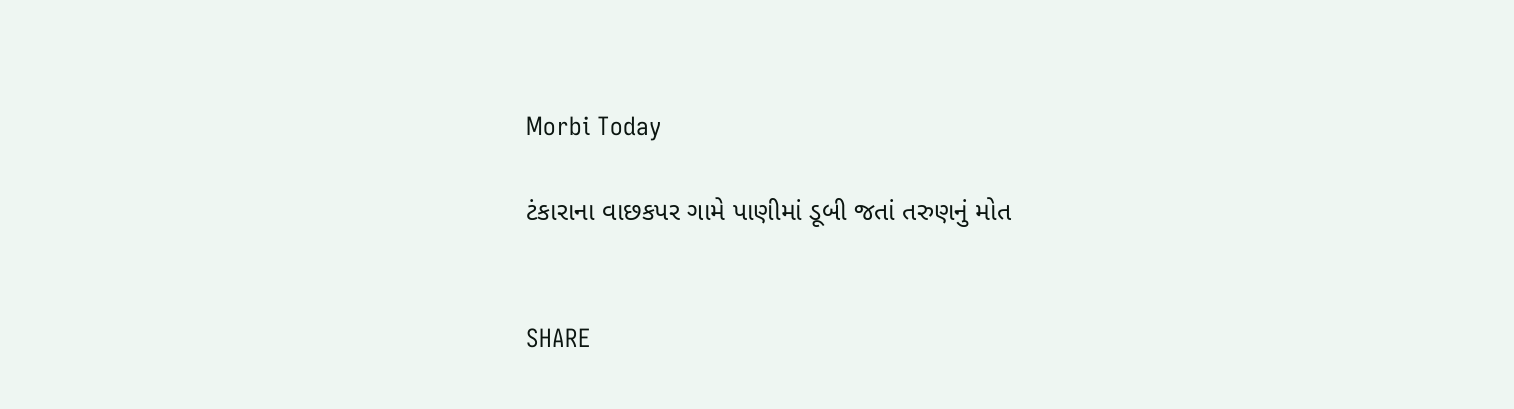Morbi Today

ટંકારાના વાછકપર ગામે પાણીમાં ડૂબી જતાં તરુણનું મોત


SHARE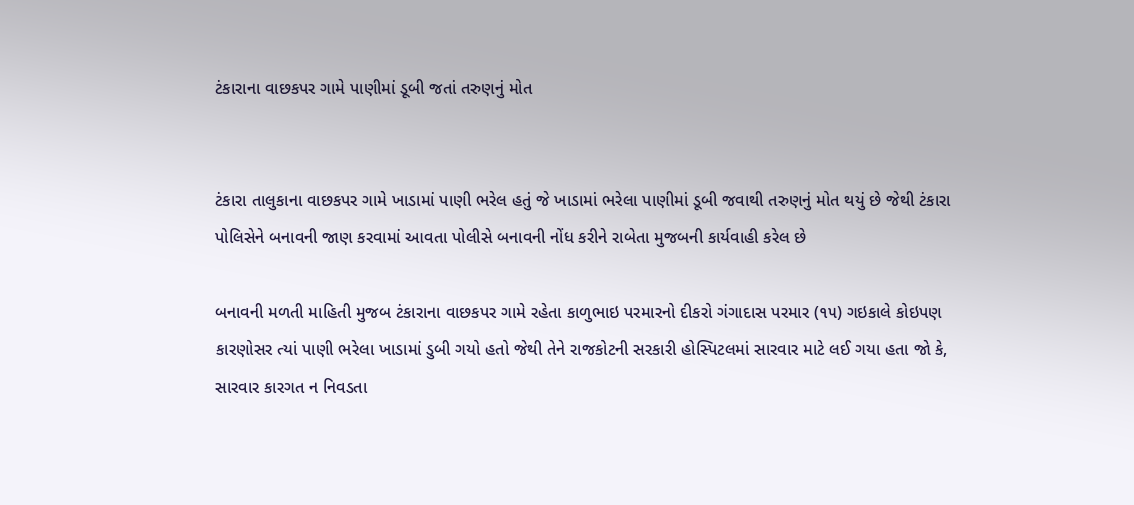ટંકારાના વાછકપર ગામે પાણીમાં ડૂબી જતાં તરુણનું મોત


ટંકારા તાલુકાના વાછકપર ગામે ખાડામાં પાણી ભરેલ હતું જે ખાડામાં ભરેલા પાણીમાં ડૂબી જવાથી તરુણનું મોત થયું છે જેથી ટંકારા પોલિસેને બનાવની જાણ કરવામાં આવતા પોલીસે બનાવની નોંધ કરીને રાબેતા મુજબની કાર્યવાહી કરેલ છે

બનાવની મળતી માહિતી મુજબ ટંકારાના વાછકપર ગામે રહેતા કાળુભાઇ પરમારનો દીકરો ગંગાદાસ પરમાર (૧૫) ગઇકાલે કોઇપણ કારણોસર ત્યાં પાણી ભરેલા ખાડામાં ડુબી ગયો હતો જેથી તેને રાજકોટની સરકારી હોસ્પિટલમાં સારવાર માટે લઈ ગયા હતા જો કે, સારવાર કારગત ન નિવડતા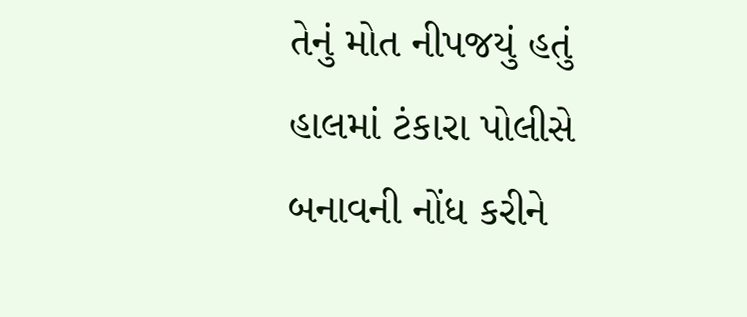તેનું મોત નીપજયું હતું હાલમાં ટંકારા પોલીસે બનાવની નોંધ કરીને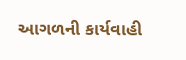આગળની કાર્યવાહી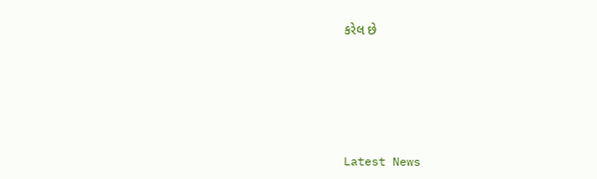કરેલ છે






Latest News